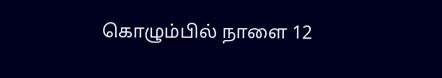கொழும்பில் நாளை 12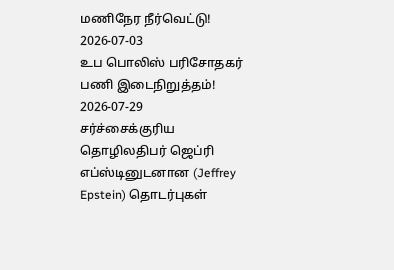மணிநேர நீர்வெட்டு!
2026-07-03
உப பொலிஸ் பரிசோதகர் பணி இடைநிறுத்தம்!
2026-07-29
சர்ச்சைக்குரிய தொழிலதிபர் ஜெப்ரி எப்ஸ்டினுடனான (Jeffrey Epstein) தொடர்புகள்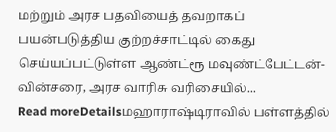மற்றும் அரச பதவியைத் தவறாகப் பயன்படுத்திய குற்றச்சாட்டில் கைது செய்யப்பட்டுள்ள ஆண்ட்ரூ மவுண்ட்பேட்டன்-வின்சரை, அரச வாரிசு வரிசையில்...
Read moreDetailsமஹாராஷ்டிராவில் பள்ளத்தில்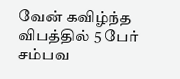வேன் கவிழ்ந்த விபத்தில் 5 பேர் சம்பவ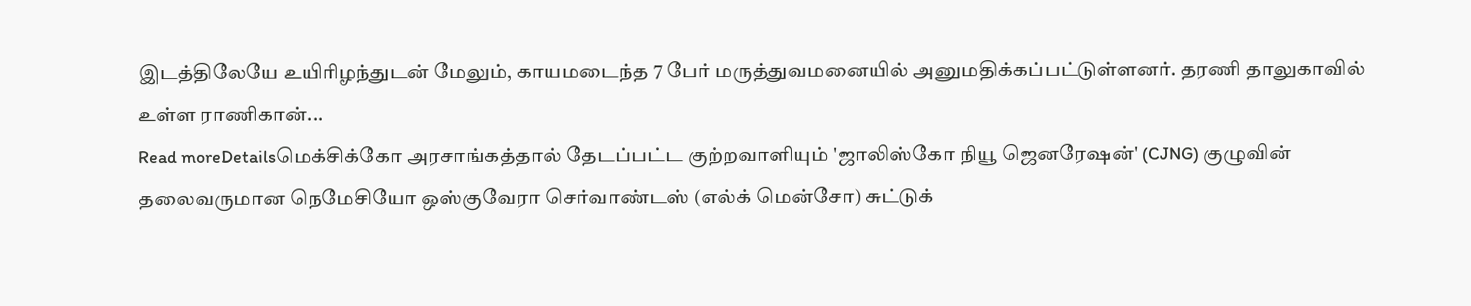இடத்திலேயே உயிரிழந்துடன் மேலும், காயமடைந்த 7 பேர் மருத்துவமனையில் அனுமதிக்கப்பட்டுள்ளனர். தரணி தாலுகாவில் உள்ள ராணிகான்...
Read moreDetailsமெக்சிக்கோ அரசாங்கத்தால் தேடப்பட்ட குற்றவாளியும் 'ஜாலிஸ்கோ நியூ ஜெனரேஷன்' (CJNG) குழுவின் தலைவருமான நெமேசியோ ஒஸ்குவேரா செர்வாண்டஸ் (எல்க் மென்சோ) சுட்டுக்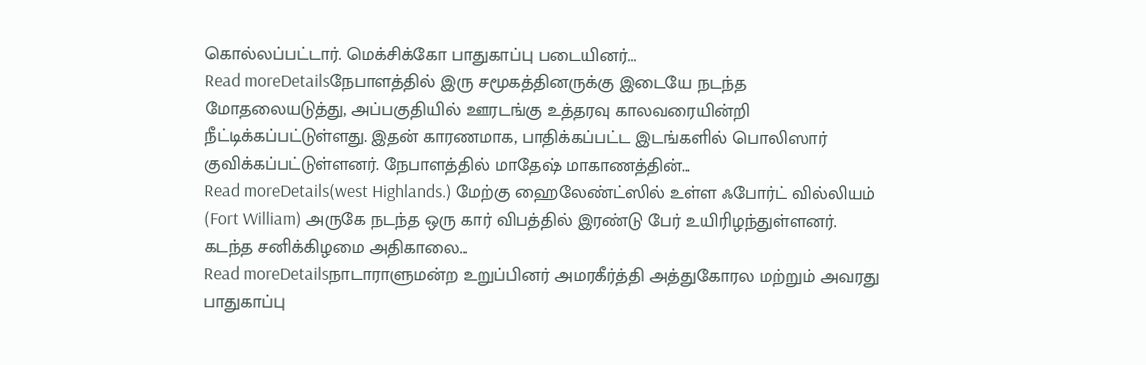கொல்லப்பட்டார். மெக்சிக்கோ பாதுகாப்பு படையினர்...
Read moreDetailsநேபாளத்தில் இரு சமூகத்தினருக்கு இடையே நடந்த மோதலையடுத்து, அப்பகுதியில் ஊரடங்கு உத்தரவு காலவரையின்றி நீட்டிக்கப்பட்டுள்ளது. இதன் காரணமாக, பாதிக்கப்பட்ட இடங்களில் பொலிஸார் குவிக்கப்பட்டுள்ளனர். நேபாளத்தில் மாதேஷ் மாகாணத்தின்...
Read moreDetails(west Highlands.) மேற்கு ஹைலேண்ட்ஸில் உள்ள ஃபோர்ட் வில்லியம் (Fort William) அருகே நடந்த ஒரு கார் விபத்தில் இரண்டு பேர் உயிரிழந்துள்ளனர். கடந்த சனிக்கிழமை அதிகாலை...
Read moreDetailsநாடாராளுமன்ற உறுப்பினர் அமரகீர்த்தி அத்துகோரல மற்றும் அவரது பாதுகாப்பு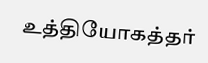உத்தியோகத்தர்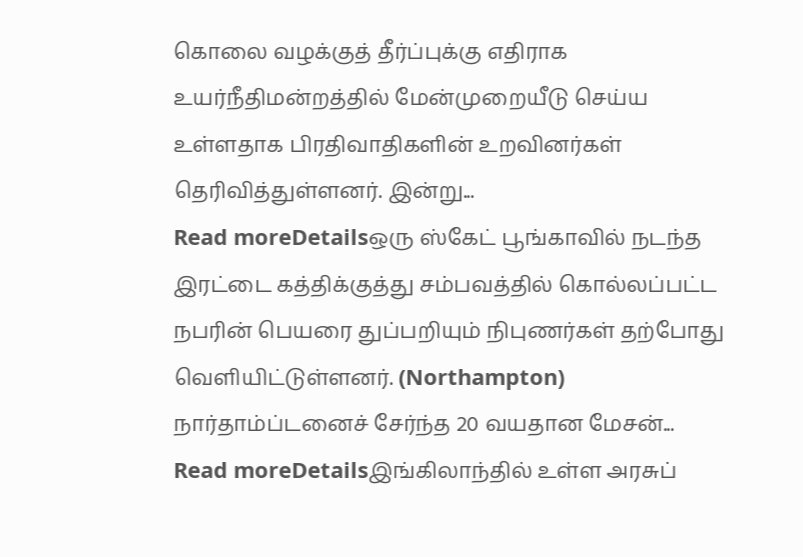கொலை வழக்குத் தீர்ப்புக்கு எதிராக உயர்நீதிமன்றத்தில் மேன்முறையீடு செய்ய உள்ளதாக பிரதிவாதிகளின் உறவினர்கள் தெரிவித்துள்ளனர். இன்று...
Read moreDetailsஒரு ஸ்கேட் பூங்காவில் நடந்த இரட்டை கத்திக்குத்து சம்பவத்தில் கொல்லப்பட்ட நபரின் பெயரை துப்பறியும் நிபுணர்கள் தற்போது வெளியிட்டுள்ளனர். (Northampton) நார்தாம்ப்டனைச் சேர்ந்த 20 வயதான மேசன்...
Read moreDetailsஇங்கிலாந்தில் உள்ள அரசுப்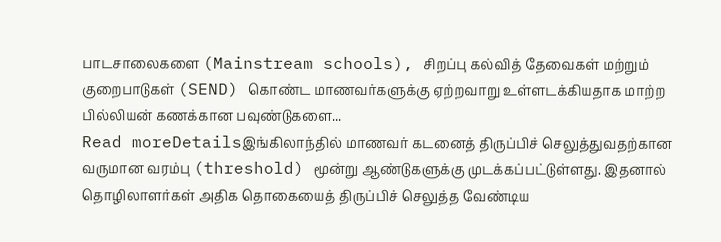பாடசாலைகளை (Mainstream schools), சிறப்பு கல்வித் தேவைகள் மற்றும் குறைபாடுகள் (SEND) கொண்ட மாணவர்களுக்கு ஏற்றவாறு உள்ளடக்கியதாக மாற்ற பில்லியன் கணக்கான பவுண்டுகளை...
Read moreDetailsஇங்கிலாந்தில் மாணவர் கடனைத் திருப்பிச் செலுத்துவதற்கான வருமான வரம்பு (threshold) மூன்று ஆண்டுகளுக்கு முடக்கப்பட்டுள்ளது. இதனால் தொழிலாளர்கள் அதிக தொகையைத் திருப்பிச் செலுத்த வேண்டிய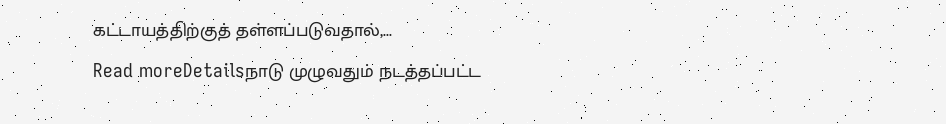கட்டாயத்திற்குத் தள்ளப்படுவதால்,...
Read moreDetailsநாடு முழுவதும் நடத்தப்பட்ட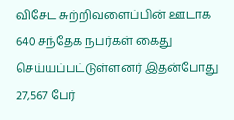விசேட சுற்றிவளைப்பின் ஊடாக 640 சந்தேக நபர்கள் கைது செய்யப்பட்டுள்ளனர் இதன்போது 27,567 பேர்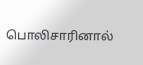பொலிசாரினால்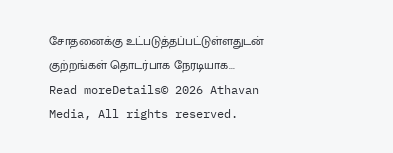சோதனைக்கு உட்படுத்தப்பட்டுள்ளதுடன் குற்றங்கள் தொடர்பாக நேரடியாக...
Read moreDetails© 2026 Athavan Media, All rights reserved.